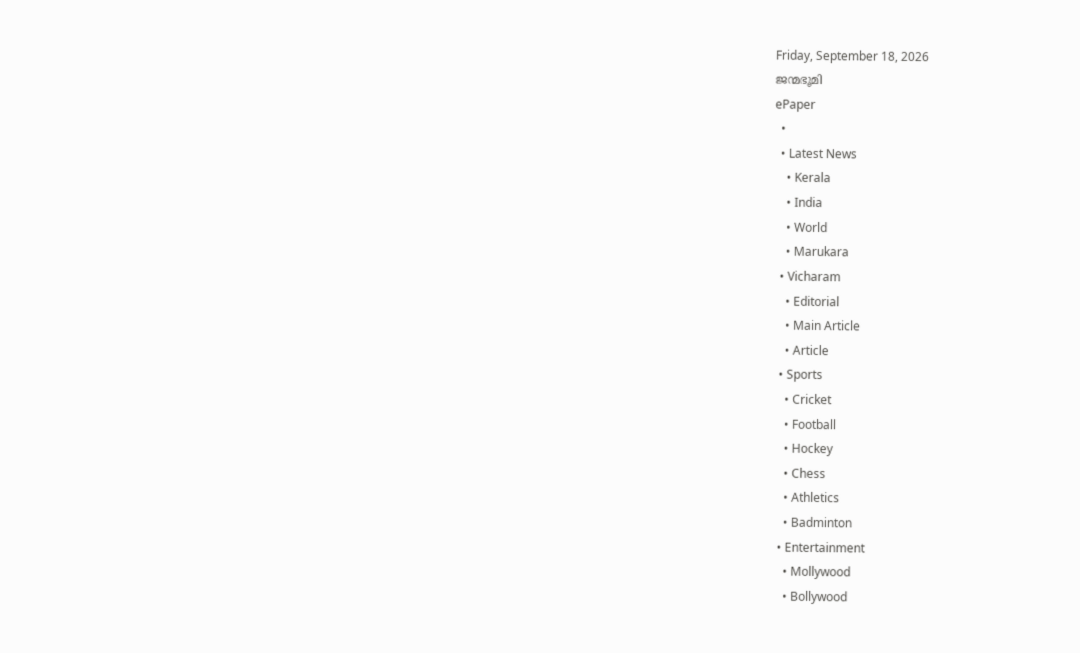Friday, September 18, 2026
ജന്മഭൂമി
ePaper
  •
  • Latest News
    • Kerala
    • India
    • World
    • Marukara
  • Vicharam
    • Editorial
    • Main Article
    • Article
  • Sports
    • Cricket
    • Football
    • Hockey
    • Chess
    • Athletics
    • Badminton
  • Entertainment
    • Mollywood
    • Bollywood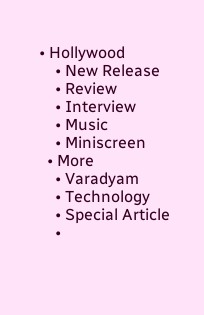• Hollywood
    • New Release
    • Review
    • Interview
    • Music
    • Miniscreen
  • More
    • Varadyam
    • Technology
    • Special Article
    •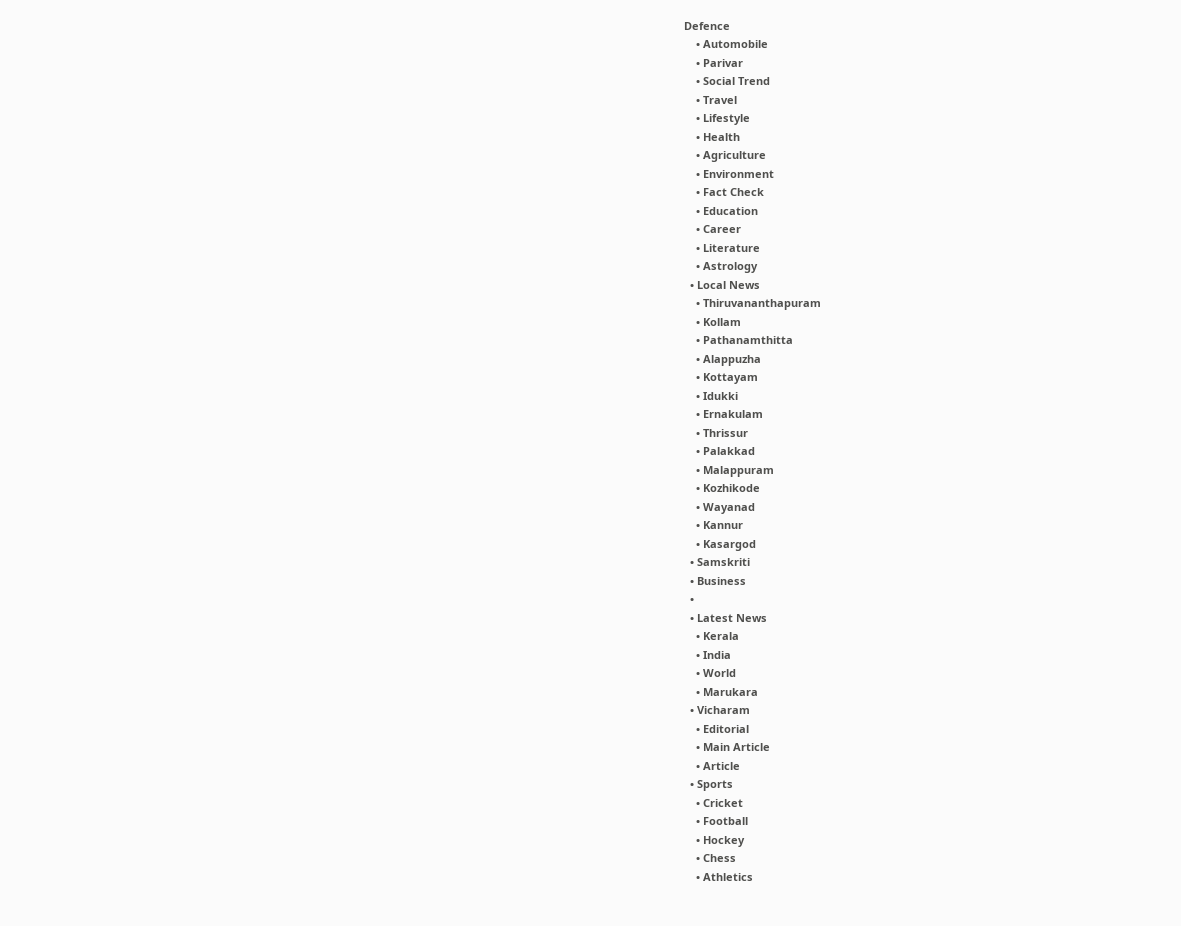Defence
    • Automobile
    • Parivar
    • Social Trend
    • Travel
    • Lifestyle
    • Health
    • Agriculture
    • Environment
    • Fact Check
    • Education
    • Career
    • Literature
    • Astrology
  • Local News
    • Thiruvananthapuram
    • Kollam
    • Pathanamthitta
    • Alappuzha
    • Kottayam
    • Idukki
    • Ernakulam
    • Thrissur
    • Palakkad
    • Malappuram
    • Kozhikode
    • Wayanad
    • Kannur
    • Kasargod
  • Samskriti
  • Business
  •
  • Latest News
    • Kerala
    • India
    • World
    • Marukara
  • Vicharam
    • Editorial
    • Main Article
    • Article
  • Sports
    • Cricket
    • Football
    • Hockey
    • Chess
    • Athletics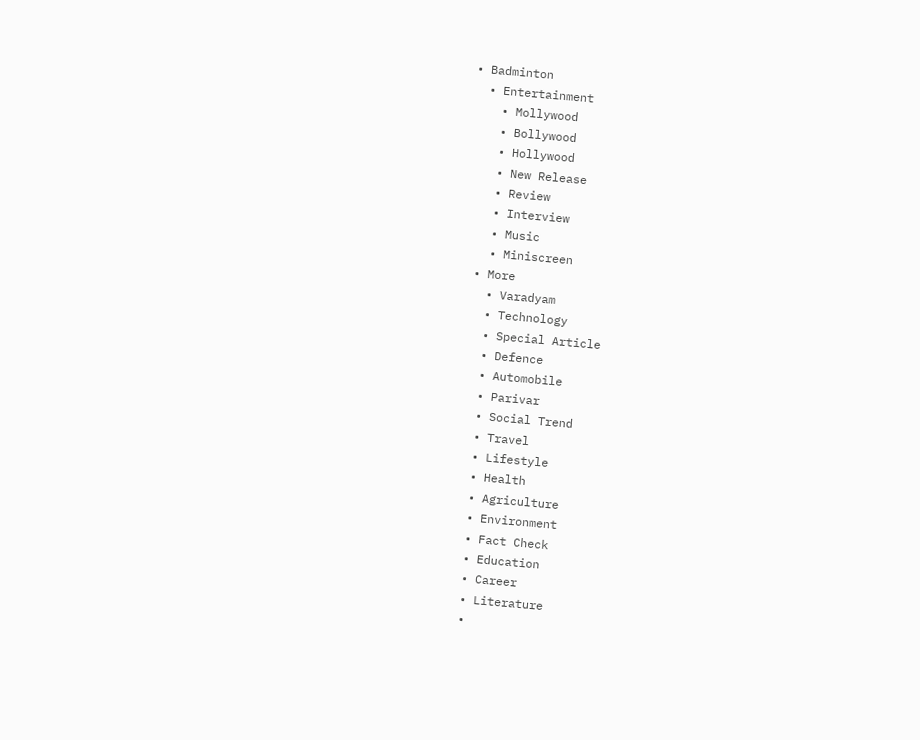• Badminton
  • Entertainment
    • Mollywood
    • Bollywood
    • Hollywood
    • New Release
    • Review
    • Interview
    • Music
    • Miniscreen
  • More
    • Varadyam
    • Technology
    • Special Article
    • Defence
    • Automobile
    • Parivar
    • Social Trend
    • Travel
    • Lifestyle
    • Health
    • Agriculture
    • Environment
    • Fact Check
    • Education
    • Career
    • Literature
    •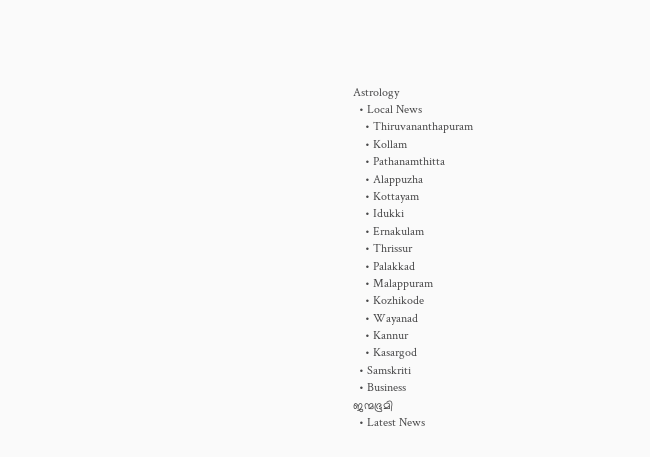Astrology
  • Local News
    • Thiruvananthapuram
    • Kollam
    • Pathanamthitta
    • Alappuzha
    • Kottayam
    • Idukki
    • Ernakulam
    • Thrissur
    • Palakkad
    • Malappuram
    • Kozhikode
    • Wayanad
    • Kannur
    • Kasargod
  • Samskriti
  • Business
ജന്മഭൂമി
  • Latest News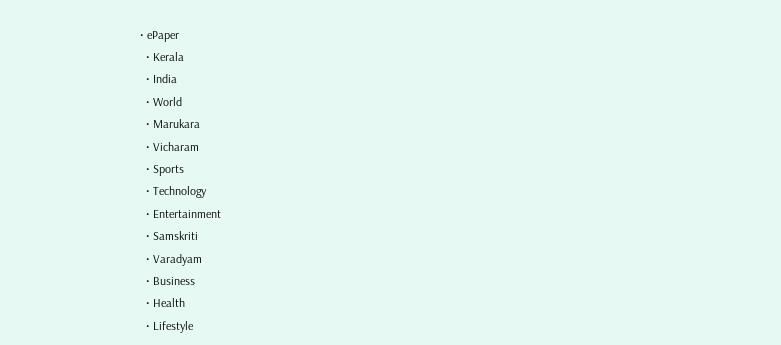• ePaper
  • Kerala
  • India
  • World
  • Marukara
  • Vicharam
  • Sports
  • Technology
  • Entertainment
  • Samskriti
  • Varadyam
  • Business
  • Health
  • Lifestyle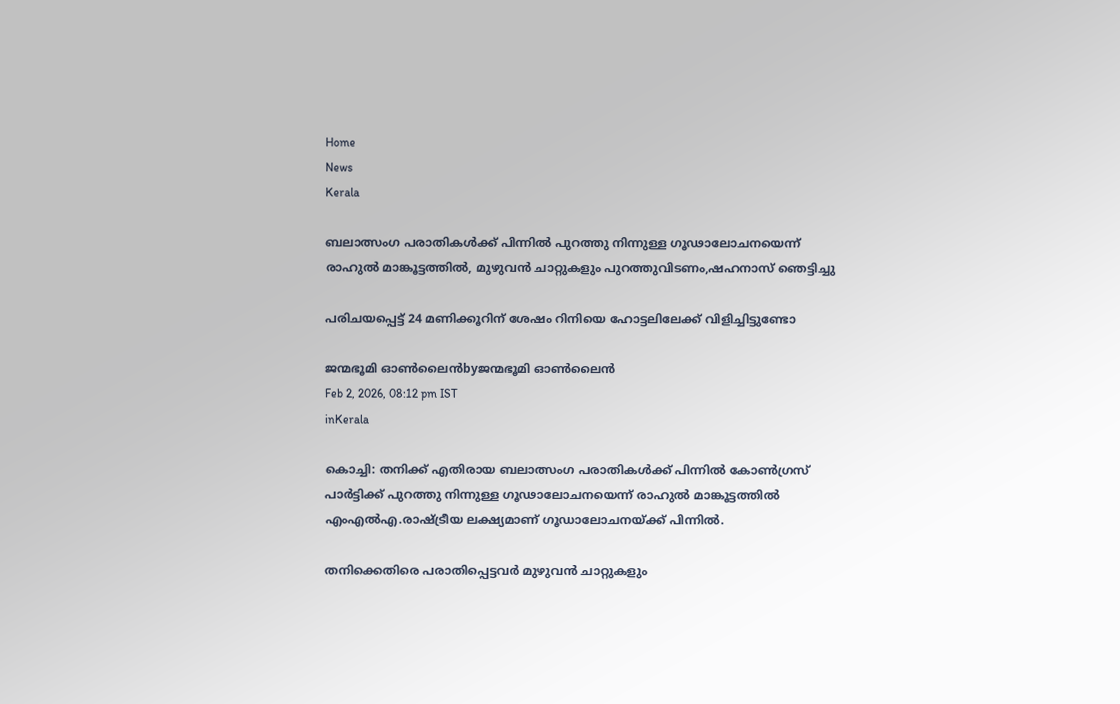Home
News
Kerala

ബലാത്സംഗ പരാതികള്‍ക്ക് പിന്നില്‍ പുറത്തു നിന്നുള്ള ഗൂഢാലോചനയെന്ന് രാഹുല്‍ മാങ്കൂട്ടത്തില്‍, മുഴുവന്‍ ചാറ്റുകളും പുറത്തുവിടണം,ഷഹനാസ് ഞെട്ടിച്ചു

പരിചയപ്പെട്ട് 24 മണിക്കൂറിന് ശേഷം റിനിയെ ഹോട്ടലിലേക്ക് വിളിച്ചിട്ടുണ്ടോ

ജന്മഭൂമി ഓണ്‍ലൈന്‍byജന്മഭൂമി ഓണ്‍ലൈന്‍
Feb 2, 2026, 08:12 pm IST
inKerala

കൊച്ചി: തനിക്ക് എതിരായ ബലാത്സംഗ പരാതികള്‍ക്ക് പിന്നില്‍ കോണ്‍ഗ്രസ് പാര്‍ട്ടിക്ക് പുറത്തു നിന്നുള്ള ഗൂഢാലോചനയെന്ന് രാഹുല്‍ മാങ്കൂട്ടത്തില്‍ എംഎല്‍എ.രാഷ്‌ട്രീയ ലക്ഷ്യമാണ് ഗൂഡാലോചനയ്‌ക്ക് പിന്നില്‍.

തനിക്കെതിരെ പരാതിപ്പെട്ടവര്‍ മുഴുവന്‍ ചാറ്റുകളും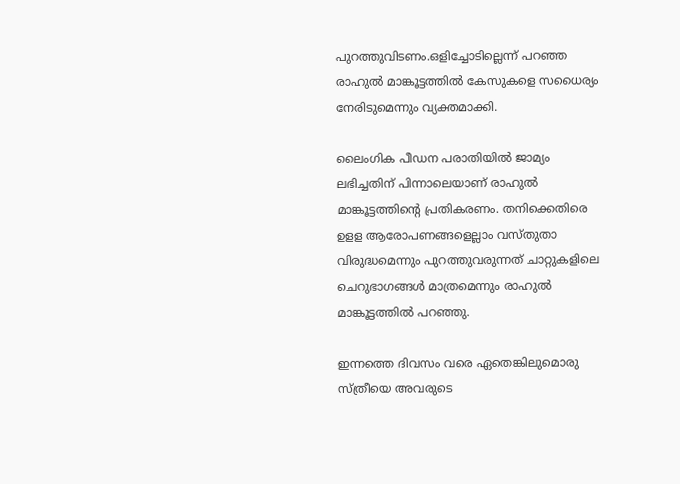പുറത്തുവിടണം.ഒളിച്ചോടില്ലെന്ന് പറഞ്ഞ രാഹുല്‍ മാങ്കൂട്ടത്തില്‍ കേസുകളെ സധൈര്യം നേരിടുമെന്നും വ്യക്തമാക്കി.

ലൈംഗിക പീഡന പരാതിയില്‍ ജാമ്യം ലഭിച്ചതിന് പിന്നാലെയാണ് രാഹുല്‍ മാങ്കൂട്ടത്തിന്റെ പ്രതികരണം. തനിക്കെതിരെ ഉളള ആരോപണങ്ങളെല്ലാം വസ്തുതാ വിരുദ്ധമെന്നും പുറത്തുവരുന്നത് ചാറ്റുകളിലെ ചെറുഭാഗങ്ങള്‍ മാത്രമെന്നും രാഹുല്‍ മാങ്കൂട്ടത്തില്‍ പറഞ്ഞു.

ഇന്നത്തെ ദിവസം വരെ ഏതെങ്കിലുമൊരു സ്ത്രീയെ അവരുടെ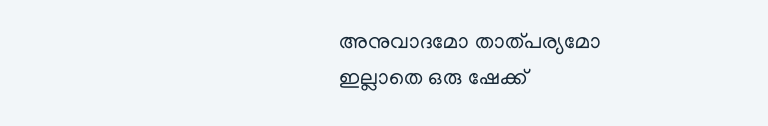അനുവാദമോ താത്പര്യമോ ഇല്ലാതെ ഒരു ഷേക്ക്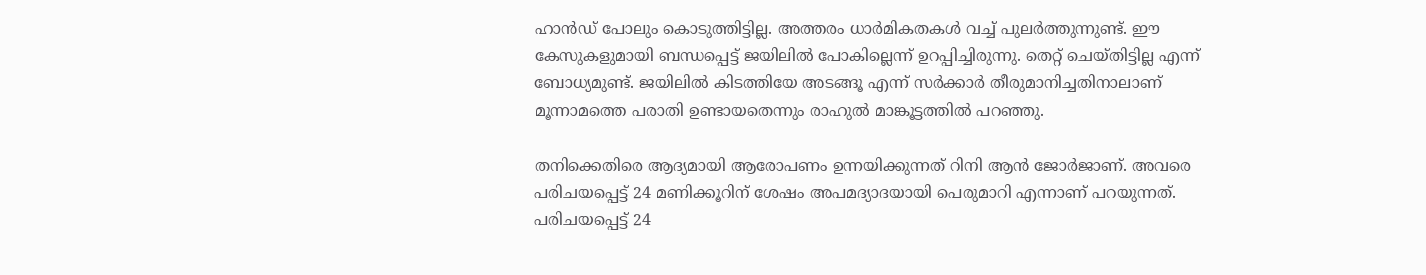ഹാന്‍ഡ് പോലും കൊടുത്തിട്ടില്ല. അത്തരം ധാര്‍മികതകള്‍ വച്ച് പുലര്‍ത്തുന്നുണ്ട്. ഈ കേസുകളുമായി ബന്ധപ്പെട്ട് ജയിലില്‍ പോകില്ലെന്ന് ഉറപ്പിച്ചിരുന്നു. തെറ്റ് ചെയ്തിട്ടില്ല എന്ന് ബോധ്യമുണ്ട്. ജയിലില്‍ കിടത്തിയേ അടങ്ങൂ എന്ന് സര്‍ക്കാര്‍ തീരുമാനിച്ചതിനാലാണ് മൂന്നാമത്തെ പരാതി ഉണ്ടായതെന്നും രാഹുല്‍ മാങ്കൂട്ടത്തില്‍ പറഞ്ഞു.

തനിക്കെതിരെ ആദ്യമായി ആരോപണം ഉന്നയിക്കുന്നത് റിനി ആന്‍ ജോര്‍ജാണ്. അവരെ പരിചയപ്പെട്ട് 24 മണിക്കൂറിന് ശേഷം അപമദ്യാദയായി പെരുമാറി എന്നാണ് പറയുന്നത്. പരിചയപ്പെട്ട് 24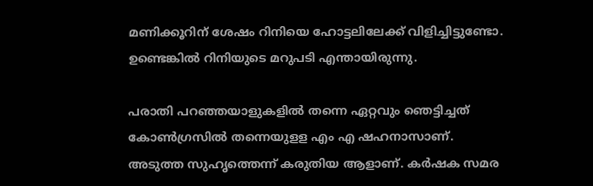മണിക്കൂറിന് ശേഷം റിനിയെ ഹോട്ടലിലേക്ക് വിളിച്ചിട്ടുണ്ടോ. ഉണ്ടെങ്കില്‍ റിനിയുടെ മറുപടി എന്തായിരുന്നു.

പരാതി പറഞ്ഞയാളുകളില്‍ തന്നെ ഏറ്റവും ഞെട്ടിച്ചത് കോണ്‍ഗ്രസില്‍ തന്നെയുളള എം എ ഷഹനാസാണ്. അടുത്ത സുഹൃത്തെന്ന് കരുതിയ ആളാണ്. കര്‍ഷക സമര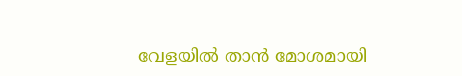വേളയില്‍ താന്‍ മോശമായി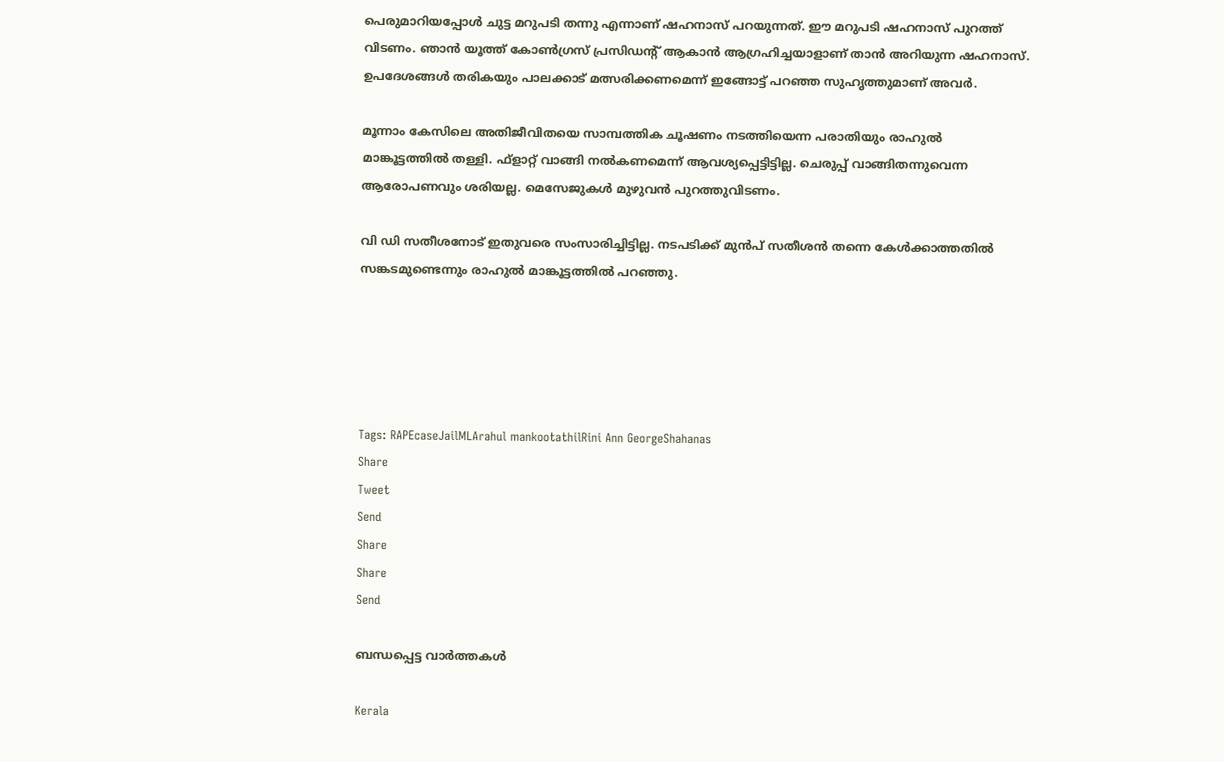പെരുമാറിയപ്പോള്‍ ചുട്ട മറുപടി തന്നു എന്നാണ് ഷഹനാസ് പറയുന്നത്. ഈ മറുപടി ഷഹനാസ് പുറത്ത് വിടണം. ഞാന്‍ യൂത്ത് കോണ്‍ഗ്രസ് പ്രസിഡന്റ് ആകാന്‍ ആഗ്രഹിച്ചയാളാണ് താന്‍ അറിയുന്ന ഷഹനാസ്. ഉപദേശങ്ങള്‍ തരികയും പാലക്കാട് മത്സരിക്കണമെന്ന് ഇങ്ങോട്ട് പറഞ്ഞ സുഹൃത്തുമാണ് അവര്‍.

മൂന്നാം കേസിലെ അതിജീവിതയെ സാമ്പത്തിക ചൂഷണം നടത്തിയെന്ന പരാതിയും രാഹുല്‍ മാങ്കൂട്ടത്തില്‍ തള്ളി. ഫ്ളാറ്റ് വാങ്ങി നല്‍കണമെന്ന് ആവശ്യപ്പെട്ടിട്ടില്ല. ചെരുപ്പ് വാങ്ങിതന്നുവെന്ന ആരോപണവും ശരിയല്ല. മെസേജുകള്‍ മുഴുവന്‍ പുറത്തുവിടണം.

വി ഡി സതീശനോട് ഇതുവരെ സംസാരിച്ചിട്ടില്ല. നടപടിക്ക് മുന്‍പ് സതീശന്‍ തന്നെ കേള്‍ക്കാത്തതില്‍ സങ്കടമുണ്ടെന്നും രാഹുല്‍ മാങ്കൂട്ടത്തില്‍ പറഞ്ഞു.





Tags: RAPEcaseJailMLArahul mankootathilRini Ann GeorgeShahanas
Share
Tweet
Send
Share
Share
Send

ബന്ധപ്പെട്ട വാര്‍ത്തകള്‍

Kerala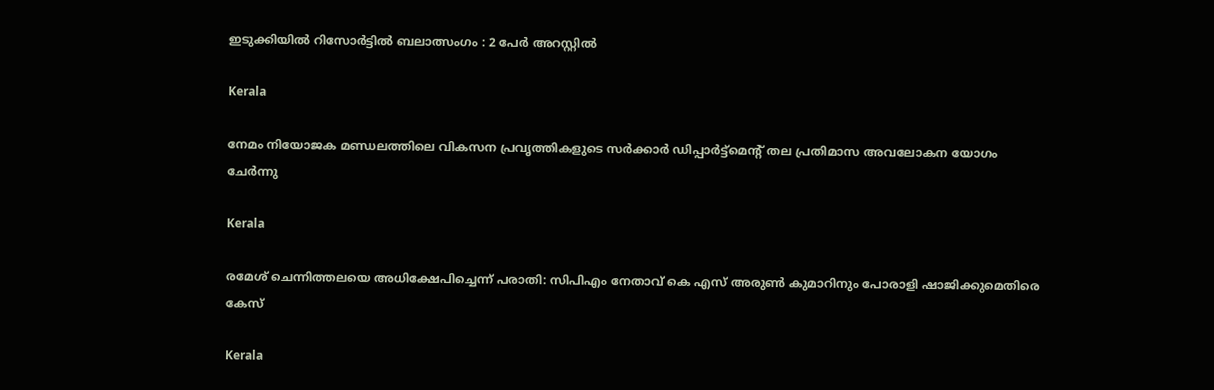ഇടുക്കിയില്‍ റിസോര്‍ട്ടില്‍ ബലാത്സംഗം : 2 പേര്‍ അറസ്റ്റില്‍

Kerala

നേമം നിയോജക മണ്ഡലത്തിലെ വികസന പ്രവൃത്തികളുടെ സര്‍ക്കാര്‍ ഡിപ്പാര്‍ട്ട്‌മെന്റ് തല പ്രതിമാസ അവലോകന യോഗം ചേര്‍ന്നു

Kerala

രമേശ് ചെന്നിത്തലയെ അധിക്ഷേപിച്ചെന്ന് പരാതി: സിപിഎം നേതാവ് കെ എസ് അരുണ്‍ കുമാറിനും പോരാളി ഷാജിക്കുമെതിരെ കേസ്

Kerala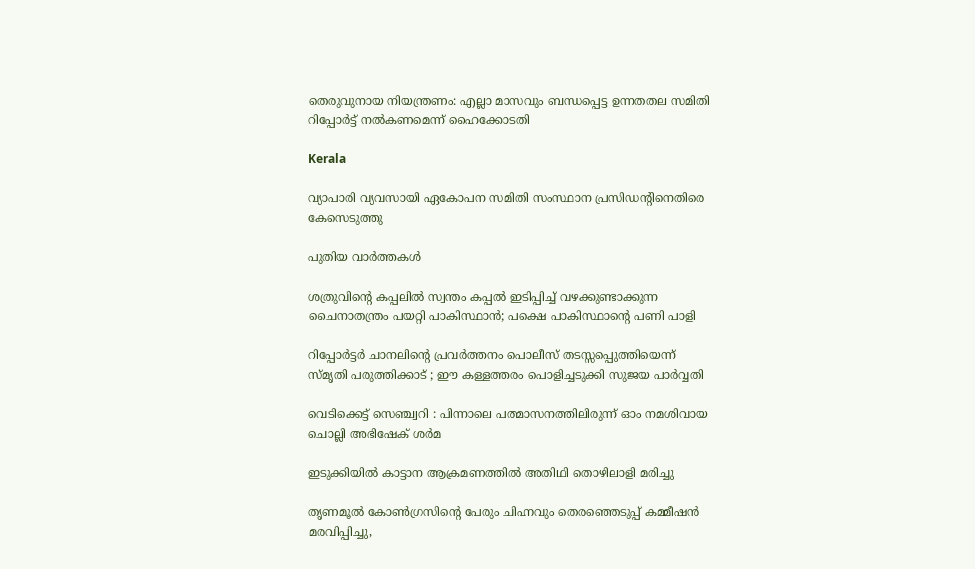തെരുവുനായ നിയന്ത്രണം: എല്ലാ മാസവും ബന്ധപ്പെട്ട ഉന്നതതല സമിതി റിപ്പോര്‍ട്ട് നല്‍കണമെന്ന് ഹൈക്കോടതി

Kerala

വ്യാപാരി വ്യവസായി ഏകോപന സമിതി സംസ്ഥാന പ്രസിഡന്റിനെതിരെ കേസെടുത്തു

പുതിയ വാര്‍ത്തകള്‍

ശത്രുവിന്റെ കപ്പലില്‍ സ്വന്തം കപ്പല്‍ ഇടിപ്പിച്ച് വഴക്കുണ്ടാക്കുന്ന ചൈനാതന്ത്രം പയറ്റി പാകിസ്ഥാന്‍; പക്ഷെ പാകിസ്ഥാന്റെ പണി പാളി

റിപ്പോര്‍ട്ടര്‍ ചാനലിന്റെ പ്രവര്‍ത്തനം പൊലീസ് തടസ്സപ്പെുത്തിയെന്ന് സ്മൃതി പരുത്തിക്കാട് ; ഈ കള്ളത്തരം പൊളിച്ചടുക്കി സുജയ പാര്‍വ്വതി

വെടിക്കെട്ട് സെഞ്ച്വറി : പിന്നാലെ പത്മാസനത്തിലിരുന്ന് ഓം നമശിവായ ചൊല്ലി അഭിഷേക് ശര്‍മ

ഇടുക്കിയില്‍ കാട്ടാന ആക്രമണത്തില്‍ അതിഥി തൊഴിലാളി മരിച്ചു

തൃണമൂല്‍ കോണ്‍ഗ്രസിന്റെ പേരും ചിഹ്നവും തെരഞ്ഞെടുപ്പ് കമ്മീഷന്‍ മരവിപ്പിച്ചു,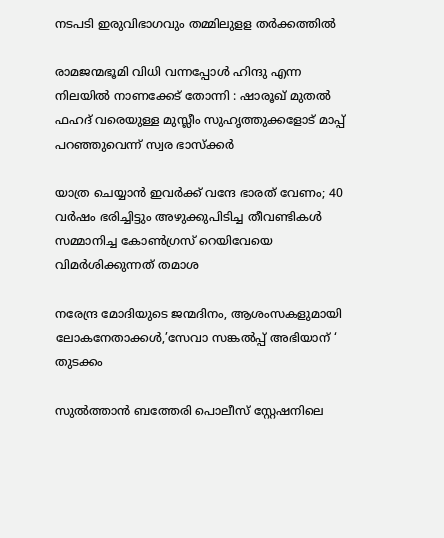നടപടി ഇരുവിഭാഗവും തമ്മിലുളള തര്‍ക്കത്തില്‍

രാമജന്മഭൂമി വിധി വന്നപ്പോൾ ഹിന്ദു എന്ന നിലയിൽ നാണക്കേട് തോന്നി : ഷാരൂഖ് മുതൽ ഫഹദ് വരെയുള്ള മുസ്ലീം സുഹൃത്തുക്കളോട് മാപ്പ് പറഞ്ഞുവെന്ന് സ്വര ഭാസ്ക്കർ

യാത്ര ചെയ്യാന്‍ ഇവര്‍ക്ക് വന്ദേ ഭാരത് വേണം; 40 വര്‍ഷം ഭരിച്ചിട്ടും അഴുക്കുപിടിച്ച തീവണ്ടികള്‍ സമ്മാനിച്ച കോണ്‍ഗ്രസ് റെയിവേയെ വിമര്‍ശിക്കുന്നത് തമാശ

നരേന്ദ്ര മോദിയുടെ ജന്മദിനം, ആശംസകളുമായി ലോകനേതാക്കള്‍,’സേവാ സങ്കല്‍പ്പ് അഭിയാന് ‘ തുടക്കം

സുല്‍ത്താന്‍ ബത്തേരി പൊലീസ് സ്റ്റേഷനിലെ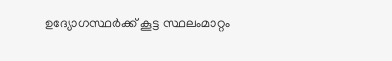ഉദ്യോഗസ്ഥര്‍ക്ക് കൂട്ട സ്ഥലംമാറ്റം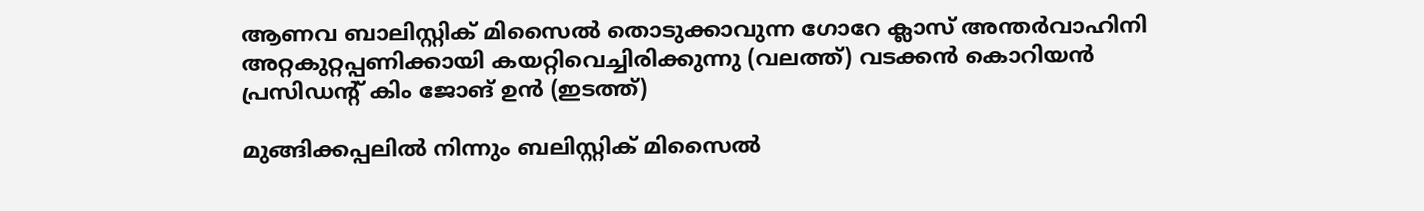ആണവ ബാലിസ്റ്റിക് മിസൈല്‍ തൊടുക്കാവുന്ന ഗോറേ ക്ലാസ് അന്തര്‍വാഹിനി അറ്റകുറ്റപ്പണിക്കായി കയറ്റിവെച്ചിരിക്കുന്നു (വലത്ത്) വടക്കന്‍ കൊറിയന്‍ പ്രസിഡന്‍റ് കിം ജോങ് ഉന്‍ (ഇടത്ത്)

മുങ്ങിക്കപ്പലില്‍ നിന്നും ബലിസ്റ്റിക് മിസൈല്‍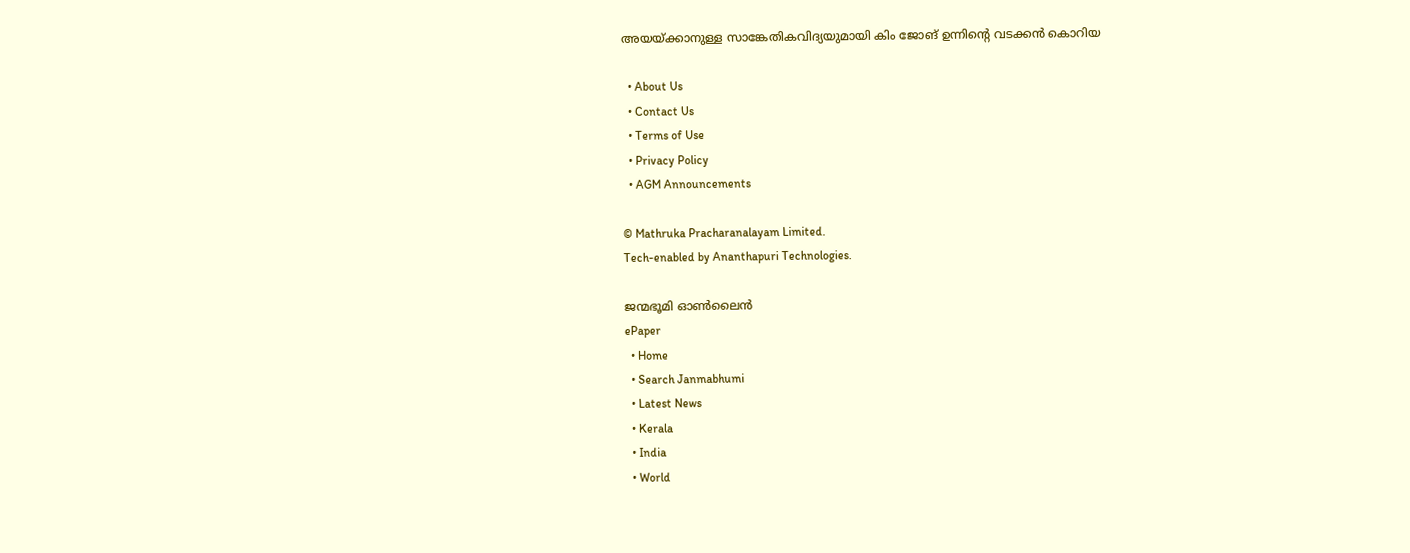അയയ്‌ക്കാനുള്ള സാങ്കേതികവിദ്യയുമായി കിം ജോങ് ഉന്നിന്റെ വടക്കന്‍ കൊറിയ

  • About Us
  • Contact Us
  • Terms of Use
  • Privacy Policy
  • AGM Announcements

© Mathruka Pracharanalayam Limited.
Tech-enabled by Ananthapuri Technologies.

ജന്മഭൂമി ഓണ്‍ലൈന്‍
ePaper
  • Home
  • Search Janmabhumi
  • Latest News
  • Kerala
  • India
  • World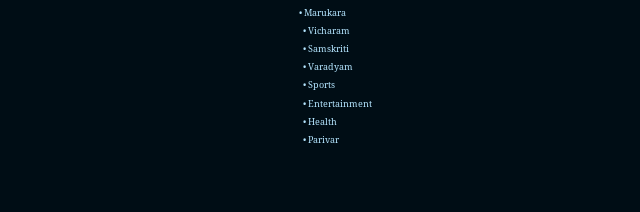• Marukara
  • Vicharam
  • Samskriti
  • Varadyam
  • Sports
  • Entertainment
  • Health
  • Parivar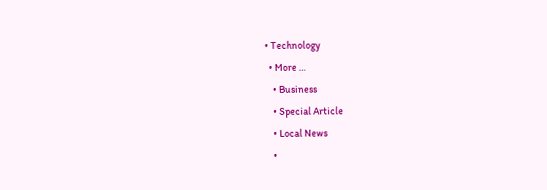• Technology
  • More …
    • Business
    • Special Article
    • Local News
    •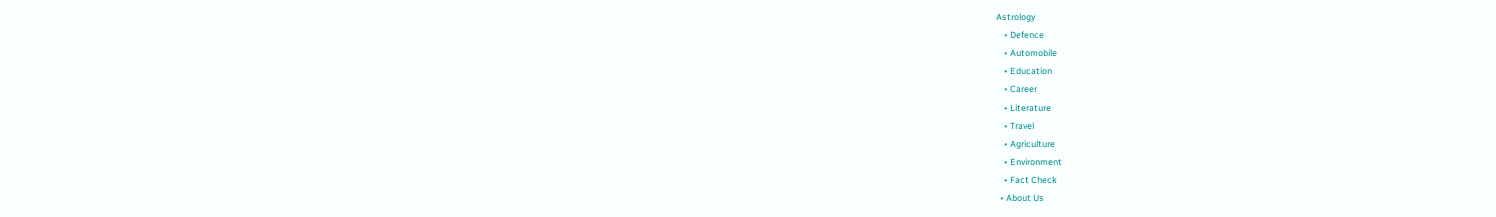Astrology
    • Defence
    • Automobile
    • Education
    • Career
    • Literature
    • Travel
    • Agriculture
    • Environment
    • Fact Check
  • About Us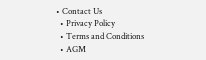• Contact Us
  • Privacy Policy
  • Terms and Conditions
  • AGM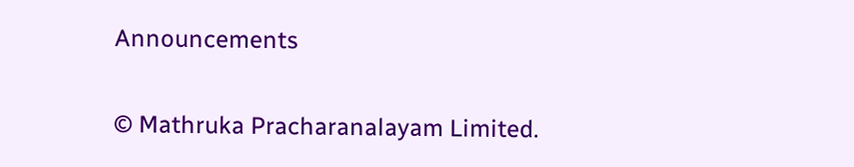Announcements

© Mathruka Pracharanalayam Limited.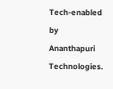Tech-enabled by Ananthapuri Technologies.